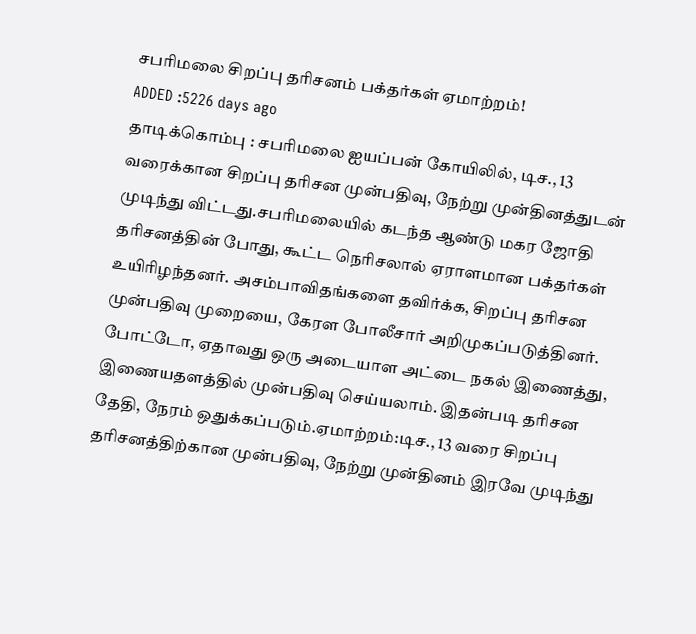சபரிமலை சிறப்பு தரிசனம் பக்தர்கள் ஏமாற்றம்!
ADDED :5226 days ago
தாடிக்கொம்பு : சபரிமலை ஐயப்பன் கோயிலில், டிச., 13 வரைக்கான சிறப்பு தரிசன முன்பதிவு, நேற்று முன்தினத்துடன் முடிந்து விட்டது.சபரிமலையில் கடந்த ஆண்டு மகர ஜோதி தரிசனத்தின் போது, கூட்ட நெரிசலால் ஏராளமான பக்தர்கள் உயிரிழந்தனர். அசம்பாவிதங்களை தவிர்க்க, சிறப்பு தரிசன முன்பதிவு முறையை, கேரள போலீசார் அறிமுகப்படுத்தினர். போட்டோ, ஏதாவது ஒரு அடையாள அட்டை நகல் இணைத்து, இணையதளத்தில் முன்பதிவு செய்யலாம். இதன்படி தரிசன தேதி, நேரம் ஒதுக்கப்படும்.ஏமாற்றம்:டிச., 13 வரை சிறப்பு தரிசனத்திற்கான முன்பதிவு, நேற்று முன்தினம் இரவே முடிந்து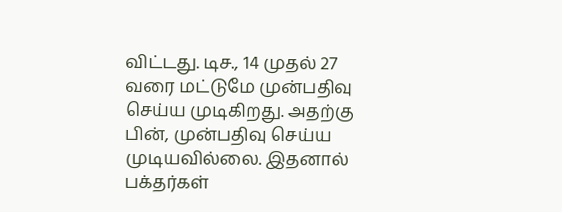விட்டது. டிச., 14 முதல் 27 வரை மட்டுமே முன்பதிவு செய்ய முடிகிறது. அதற்கு பின், முன்பதிவு செய்ய முடியவில்லை. இதனால் பக்தர்கள்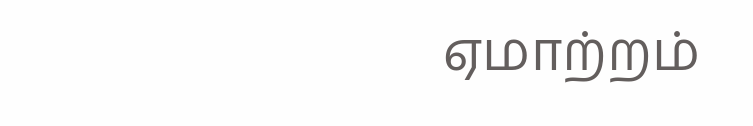ஏமாற்றம்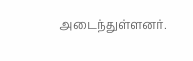அடைந்துள்ளனர்.